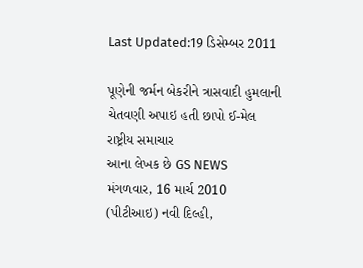Last Updated:19 ડિસેમ્બર 2011

પૂણેની જર્મન બેકરીને ત્રાસવાદી હુમલાની ચેતવણી અપાઇ હતી છાપો ઈ-મેલ
રાષ્ટ્રીય સમાચાર
આના લેખક છે GS NEWS
મંગળવાર, 16 માર્ચ 2010
(પીટીઆઇ) નવી દિલ્હી,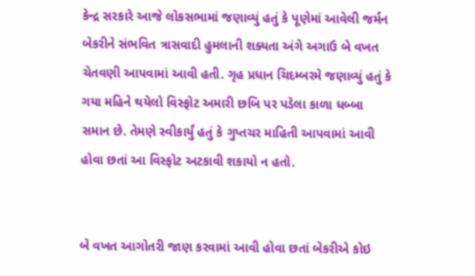કેન્દ્ર સરકારે આજે લોકસભામાં જણાવ્યું હતું કે પૂણેમાં આવેલી જર્મન બેકરીને સંભવિત ત્રાસવાદી હુમલાની શક્યતા અંગે અગાઉ બે વખત ચેતવણી આપવામાં આવી હતી. ગૃહ પ્રધાન ચિદમ્બરમે જણાવ્યું હતું કે ગયા મહિને થયેલો વિસ્ફોટ અમારી છબિ પર પડેલા કાળા ધબ્બા સમાન છે. તેમણે સ્વીકાર્યું હતું કે ગુપ્તચર માહિતી આપવામાં આવી હોવા છતાં આ વિસ્ફોટ અટકાવી શકાયો ન હતો.


બે વખત આગોતરી જાણ કરવામાં આવી હોવા છતાં બેકરીએ કોઇ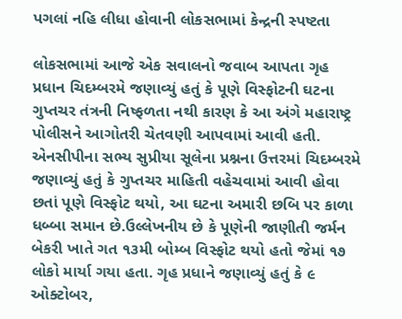પગલાં નહિ લીધા હોવાની લોકસભામાં કેન્દ્રની સ્પષ્ટતા

લોકસભામાં આજે એક સવાલનો જવાબ આપતા ગૃહ પ્રધાન ચિદમ્બરમે જણાવ્યું હતું કે પૂણે વિસ્ફોટની ઘટના ગુપ્તચર તંત્રની નિષ્ફળતા નથી કારણ કે આ અંગે મહારાષ્ટ્ર પોલીસને આગોતરી ચેતવણી આપવામાં આવી હતી. એનસીપીના સભ્ય સુપ્રીયા સૂલેના પ્રશ્નના ઉત્તરમાં ચિદમ્બરમે જણાવ્યું હતું કે ગુપ્તચર માહિતી વહેચવામાં આવી હોવા છતાં પૂણે વિસ્ફોટ થયો, આ ઘટના અમારી છબિ પર કાળા ધબ્બા સમાન છે.ઉલ્લેખનીય છે કે પૂણેની જાણીતી જર્મન બેકરી ખાતે ગત ૧૩મી બોમ્બ વિસ્ફોટ થયો હતો જેમાં ૧૭ લોકો માર્યા ગયા હતા. ગૃહ પ્રધાને જણાવ્યું હતું કે ૯ ઓક્ટોબર,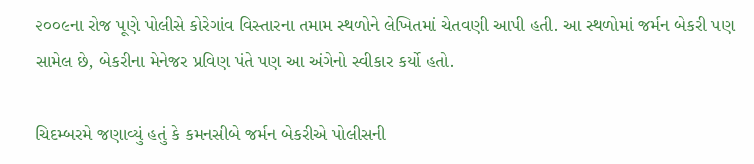૨૦૦૯ના રોજ પૂણે પોલીસે કોરેગાંવ વિસ્તારના તમામ સ્થળોને લેખિતમાં ચેતવણી આપી હતી. આ સ્થળોમાં જર્મન બેકરી પણ સામેલ છે, બેકરીના મેનેજર પ્રવિણ પંતે પણ આ અંગેનો સ્વીકાર કર્યો હતો.

ચિદમ્બરમે જણાવ્યું હતું કે કમનસીબે જર્મન બેકરીએ પોલીસની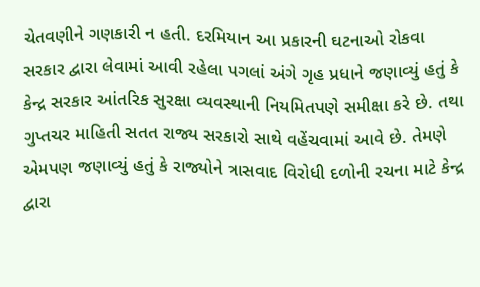ચેતવણીને ગણકારી ન હતી. દરમિયાન આ પ્રકારની ઘટનાઓ રોકવા સરકાર દ્વારા લેવામાં આવી રહેલા પગલાં અંગે ગૃહ પ્રધાને જણાવ્યું હતું કે કેન્દ્ર સરકાર આંતરિક સુરક્ષા વ્યવસ્થાની નિયમિતપણે સમીક્ષા કરે છે. તથા ગુપ્તચર માહિતી સતત રાજ્ય સરકારો સાથે વહેંચવામાં આવે છે. તેમણે એમપણ જણાવ્યું હતું કે રાજ્યોને ત્રાસવાદ વિરોધી દળોની રચના માટે કેન્દ્ર દ્વારા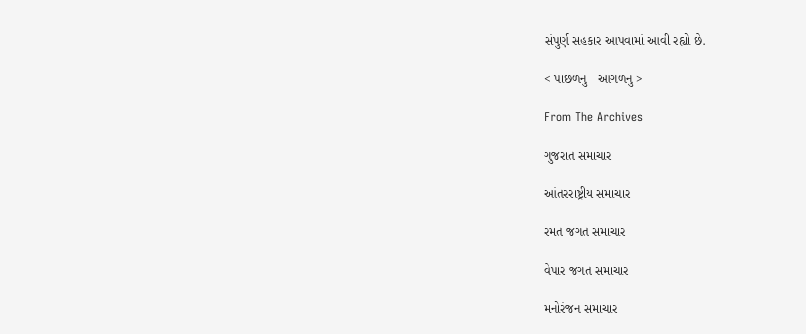સંપુર્ણ સહકાર આપવામાં આવી રહ્યો છે.

< પાછળનુ   આગળનુ >

From The Archives

ગુજરાત સમાચાર

આંતરરાષ્ટ્રીય સમાચાર

રમત જગત સમાચાર

વેપાર જગત સમાચાર

મનોરંજન સમાચાર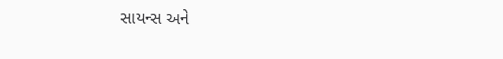સાયન્સ અને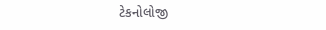ટેકનોલોજી